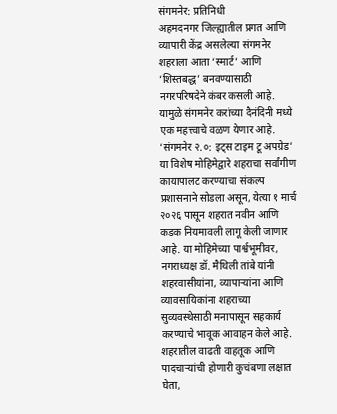संगमनेर: प्रतिनिधी
अहमदनगर जिल्ह्यातील प्रगत आणि व्यापारी केंद्र असलेल्या संगमनेर शहराला आता ‘स्मार्ट’ आणि ‘शिस्तबद्ध’ बनवण्यासाठी नगरपरिषदेने कंबर कसली आहे. यामुळे संगमनेर करांच्या दैनंदिनी मध्ये एक महत्त्वाचे वळण येणार आहे. ‘संगमनेर २.०: इट्स टाइम टू अपग्रेड’ या विशेष मोहिमेद्वारे शहराचा सर्वांगीण कायापालट करण्याचा संकल्प प्रशासनाने सोडला असून, येत्या १ मार्च २०२६ पासून शहरात नवीन आणि कडक नियमावली लागू केली जाणार आहे. या मोहिमेच्या पार्श्वभूमीवर, नगराध्यक्ष डॉ. मैथिली तांबे यांनी शहरवासीयांना, व्यापाऱ्यांना आणि व्यावसायिकांना शहराच्या सुव्यवस्थेसाठी मनापासून सहकार्य करण्याचे भावूक आवाहन केले आहे.
शहरातील वाढती वाहतूक आणि पादचाऱ्यांची होणारी कुचंबणा लक्षात घेता,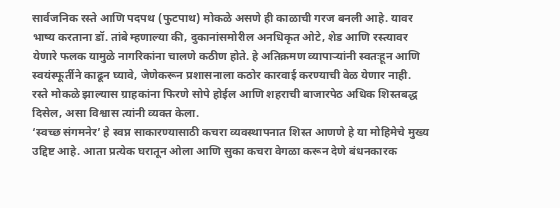सार्वजनिक रस्ते आणि पदपथ (फुटपाथ) मोकळे असणे ही काळाची गरज बनली आहे. यावर भाष्य करताना डॉ. तांबे म्हणाल्या की, दुकानांसमोरील अनधिकृत ओटे, शेड आणि रस्त्यावर येणारे फलक यामुळे नागरिकांना चालणे कठीण होते. हे अतिक्रमण व्यापाऱ्यांनी स्वतःहून आणि स्वयंस्फूर्तीने काढून घ्यावे, जेणेकरून प्रशासनाला कठोर कारवाई करण्याची वेळ येणार नाही. रस्ते मोकळे झाल्यास ग्राहकांना फिरणे सोपे होईल आणि शहराची बाजारपेठ अधिक शिस्तबद्ध दिसेल, असा विश्वास त्यांनी व्यक्त केला.
‘स्वच्छ संगमनेर’ हे स्वप्न साकारण्यासाठी कचरा व्यवस्थापनात शिस्त आणणे हे या मोहिमेचे मुख्य उद्दिष्ट आहे. आता प्रत्येक घरातून ओला आणि सुका कचरा वेगळा करून देणे बंधनकारक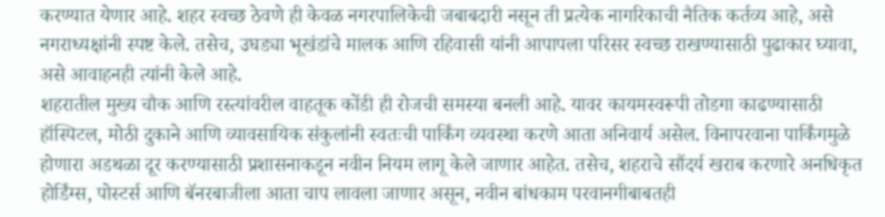करण्यात येणार आहे. शहर स्वच्छ ठेवणे ही केवळ नगरपालिकेची जबाबदारी नसून ती प्रत्येक नागरिकाची नैतिक कर्तव्य आहे, असे नगराध्यक्षांनी स्पष्ट केले. तसेच, उघड्या भूखंडांचे मालक आणि रहिवासी यांनी आपापला परिसर स्वच्छ राखण्यासाठी पुढाकार घ्यावा, असे आवाहनही त्यांनी केले आहे.
शहरातील मुख्य चौक आणि रस्त्यांवरील वाहतूक कोंडी ही रोजची समस्या बनली आहे. यावर कायमस्वरूपी तोडगा काढण्यासाठी हॉस्पिटल, मोठी दुकाने आणि व्यावसायिक संकुलांनी स्वतःची पार्किंग व्यवस्था करणे आता अनिवार्य असेल. विनापरवाना पार्किंगमुळे होणारा अडथळा दूर करण्यासाठी प्रशासनाकडून नवीन नियम लागू केले जाणार आहेत. तसेच, शहराचे सौंदर्य खराब करणारे अनधिकृत होर्डिंग्स, पोस्टर्स आणि बॅनरबाजीला आता चाप लावला जाणार असून, नवीन बांधकाम परवानगीबाबतही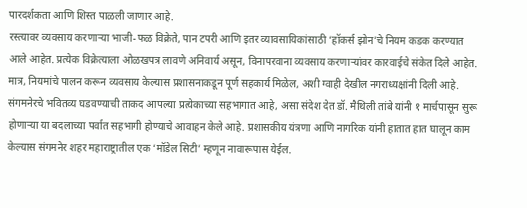पारदर्शकता आणि शिस्त पाळली जाणार आहे.
रस्त्यावर व्यवसाय करणाऱ्या भाजी-फळ विक्रेते, पान टपरी आणि इतर व्यावसायिकांसाठी ‘हॉकर्स झोन’चे नियम कडक करण्यात आले आहेत. प्रत्येक विक्रेत्याला ओळखपत्र लावणे अनिवार्य असून, विनापरवाना व्यवसाय करणाऱ्यांवर कारवाईचे संकेत दिले आहेत. मात्र, नियमांचे पालन करून व्यवसाय केल्यास प्रशासनाकडून पूर्ण सहकार्य मिळेल, अशी ग्वाही देखील नगराध्यक्षांनी दिली आहे.
संगमनेरचे भवितव्य घडवण्याची ताकद आपल्या प्रत्येकाच्या सहभागात आहे, असा संदेश देत डॉ. मैथिली तांबे यांनी १ मार्चपासून सुरू होणाऱ्या या बदलाच्या पर्वात सहभागी होण्याचे आवाहन केले आहे. प्रशासकीय यंत्रणा आणि नागरिक यांनी हातात हात घालून काम केल्यास संगमनेर शहर महाराष्ट्रातील एक ‘मॉडेल सिटी’ म्हणून नावारूपास येईल.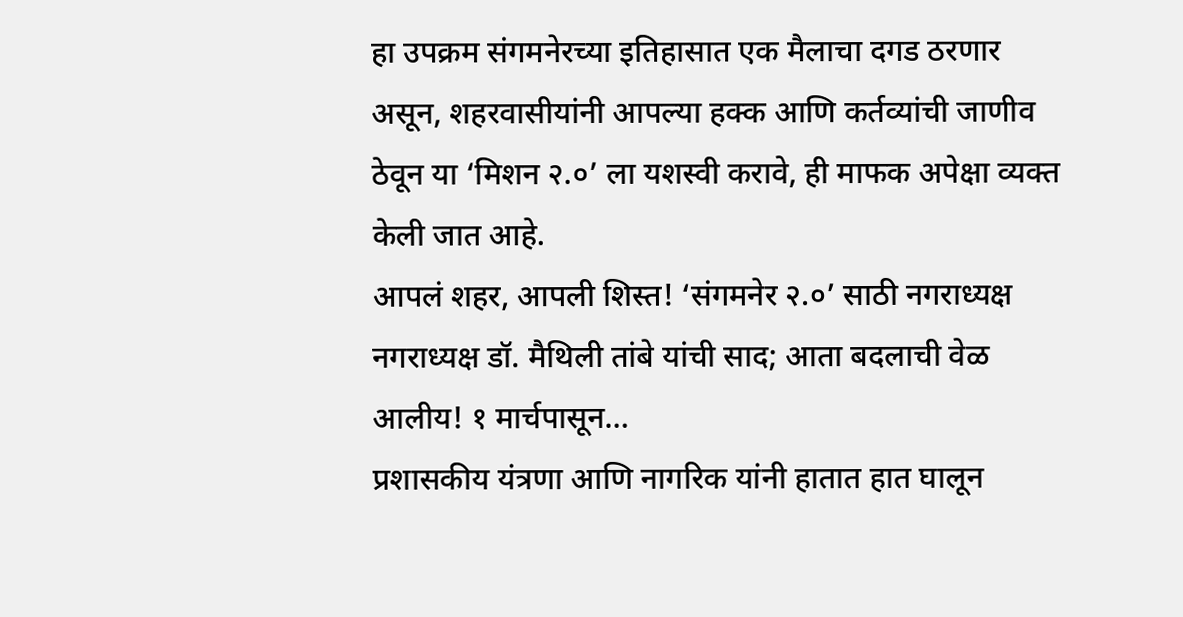हा उपक्रम संगमनेरच्या इतिहासात एक मैलाचा दगड ठरणार असून, शहरवासीयांनी आपल्या हक्क आणि कर्तव्यांची जाणीव ठेवून या ‘मिशन २.०’ ला यशस्वी करावे, ही माफक अपेक्षा व्यक्त केली जात आहे.
आपलं शहर, आपली शिस्त! ‘संगमनेर २.०’ साठी नगराध्यक्ष नगराध्यक्ष डॉ. मैथिली तांबे यांची साद; आता बदलाची वेळ आलीय! १ मार्चपासून…
प्रशासकीय यंत्रणा आणि नागरिक यांनी हातात हात घालून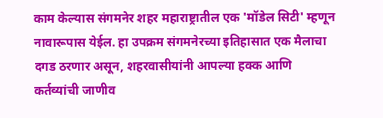काम केल्यास संगमनेर शहर महाराष्ट्रातील एक 'मॉडेल सिटी' म्हणून नावारूपास येईल. हा उपक्रम संगमनेरच्या इतिहासात एक मैलाचा दगड ठरणार असून, शहरवासीयांनी आपल्या हक्क आणि कर्तव्यांची जाणीव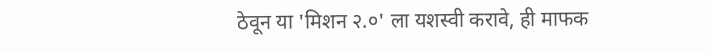ठेवून या 'मिशन २.०' ला यशस्वी करावे, ही माफक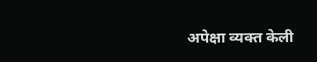अपेक्षा व्यक्त केली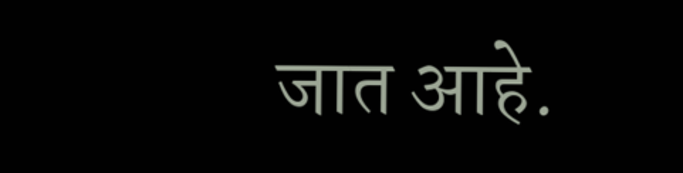जात आहे.